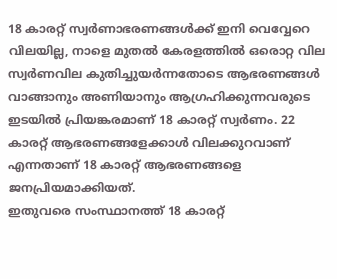18 കാരറ്റ് സ്വർണാഭരണങ്ങൾക്ക് ഇനി വെവ്വേറെ വിലയില്ല, നാളെ മുതൽ കേരളത്തിൽ ഒരൊറ്റ വില
സ്വർണവില കുതിച്ചുയർന്നതോടെ ആഭരണങ്ങൾ വാങ്ങാനും അണിയാനും ആഗ്രഹിക്കുന്നവരുടെ ഇടയിൽ പ്രിയങ്കരമാണ് 18 കാരറ്റ് സ്വർണം. 22 കാരറ്റ് ആഭരണങ്ങളേക്കാൾ വിലക്കുറവാണ് എന്നതാണ് 18 കാരറ്റ് ആഭരണങ്ങളെ ജനപ്രിയമാക്കിയത്.
ഇതുവരെ സംസ്ഥാനത്ത് 18 കാരറ്റ്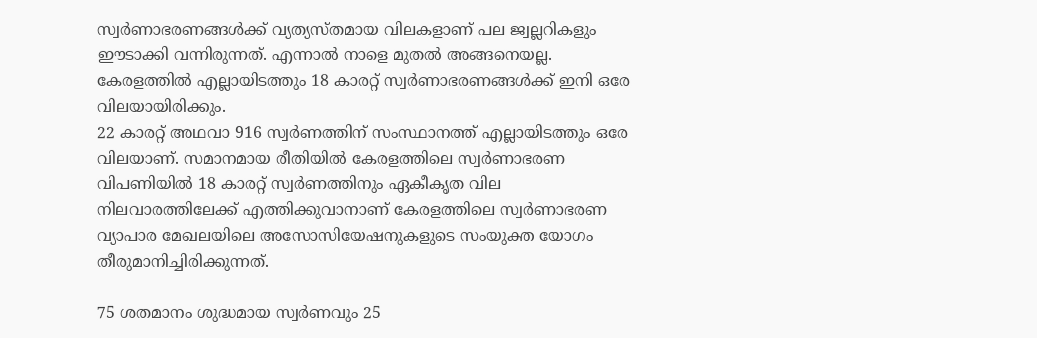സ്വർണാഭരണങ്ങൾക്ക് വ്യത്യസ്തമായ വിലകളാണ് പല ജ്വല്ലറികളും ഈടാക്കി വന്നിരുന്നത്. എന്നാൽ നാളെ മുതൽ അങ്ങനെയല്ല. കേരളത്തിൽ എല്ലായിടത്തും 18 കാരറ്റ് സ്വർണാഭരണങ്ങൾക്ക് ഇനി ഒരേ വിലയായിരിക്കും.
22 കാരറ്റ് അഥവാ 916 സ്വർണത്തിന് സംസ്ഥാനത്ത് എല്ലായിടത്തും ഒരേ വിലയാണ്. സമാനമായ രീതിയിൽ കേരളത്തിലെ സ്വർണാഭരണ വിപണിയിൽ 18 കാരറ്റ് സ്വർണത്തിനും ഏകീകൃത വില നിലവാരത്തിലേക്ക് എത്തിക്കുവാനാണ് കേരളത്തിലെ സ്വർണാഭരണ വ്യാപാര മേഖലയിലെ അസോസിയേഷനുകളുടെ സംയുക്ത യോഗം തീരുമാനിച്ചിരിക്കുന്നത്.

75 ശതമാനം ശുദ്ധമായ സ്വർണവും 25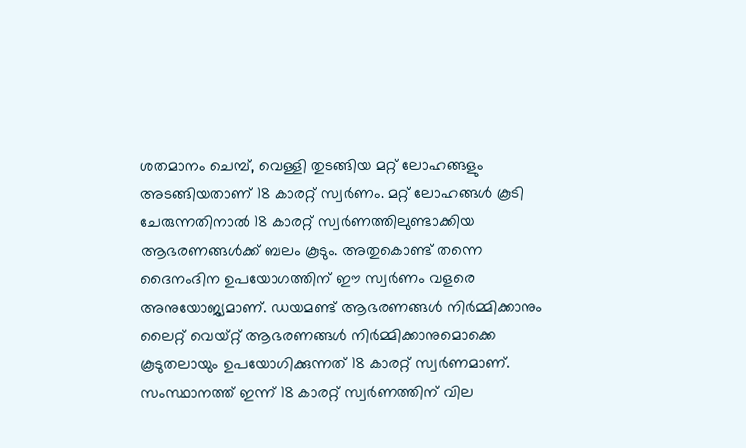ശതമാനം ചെമ്പ്, വെള്ളി തുടങ്ങിയ മറ്റ് ലോഹങ്ങളും അടങ്ങിയതാണ് 18 കാരറ്റ് സ്വർണം. മറ്റ് ലോഹങ്ങൾ കൂടി ചേരുന്നതിനാൽ 18 കാരറ്റ് സ്വർണത്തിലുണ്ടാക്കിയ ആഭരണങ്ങൾക്ക് ബലം കൂടും. അതുകൊണ്ട് തന്നെ ദൈനംദിന ഉപയോഗത്തിന് ഈ സ്വർണം വളരെ അനുയോജ്യമാണ്. ഡയമണ്ട് ആഭരണങ്ങൾ നിർമ്മിക്കാനും ലൈറ്റ് വെയ്റ്റ് ആഭരണങ്ങൾ നിർമ്മിക്കാനുമൊക്കെ കൂടുതലായും ഉപയോഗിക്കുന്നത് 18 കാരറ്റ് സ്വർണമാണ്.
സംസ്ഥാനത്ത് ഇന്ന് 18 കാരറ്റ് സ്വർണത്തിന് വില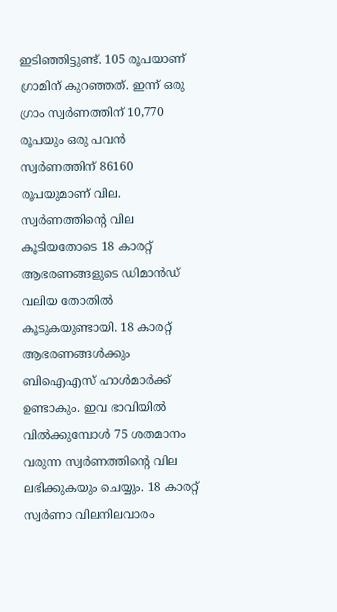ഇടിഞ്ഞിട്ടുണ്ട്. 105 രൂപയാണ് ഗ്രാമിന് കുറഞ്ഞത്. ഇന്ന് ഒരു ഗ്രാം സ്വർണത്തിന് 10,770 രൂപയും ഒരു പവൻ സ്വർണത്തിന് 86160 രൂപയുമാണ് വില.
സ്വർണത്തിന്റെ വില കൂടിയതോടെ 18 കാരറ്റ് ആഭരണങ്ങളുടെ ഡിമാൻഡ് വലിയ തോതിൽ കൂടുകയുണ്ടായി. 18 കാരറ്റ് ആഭരണങ്ങൾക്കും ബിഐഎസ് ഹാൾമാർക്ക് ഉണ്ടാകും. ഇവ ഭാവിയിൽ വിൽക്കുമ്പോൾ 75 ശതമാനം വരുന്ന സ്വർണത്തിന്റെ വില ലഭിക്കുകയും ചെയ്യും. 18 കാരറ്റ് സ്വർണാ വിലനിലവാരം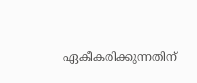ഏകീകരിക്കുന്നതിന്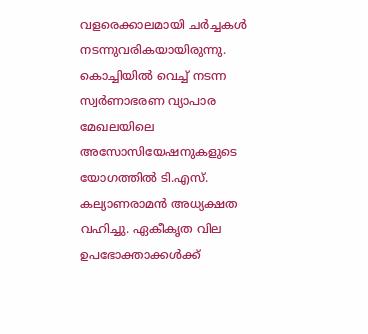വളരെക്കാലമായി ചർച്ചകൾ നടന്നുവരികയായിരുന്നു.
കൊച്ചിയിൽ വെച്ച് നടന്ന സ്വർണാഭരണ വ്യാപാര മേഖലയിലെ അസോസിയേഷനുകളുടെ യോഗത്തിൽ ടി.എസ്. കല്യാണരാമൻ അധ്യക്ഷത വഹിച്ചു. ഏകീകൃത വില ഉപഭോക്താക്കൾക്ക്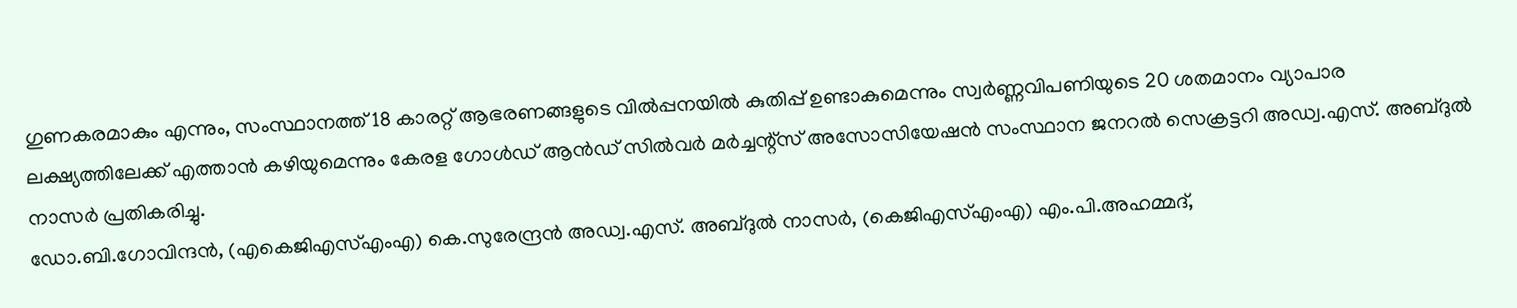ഗുണകരമാകും എന്നും, സംസ്ഥാനത്ത് 18 കാരറ്റ് ആഭരണങ്ങളുടെ വിൽപ്പനയിൽ കുതിപ്പ് ഉണ്ടാകുമെന്നും സ്വർണ്ണവിപണിയുടെ 20 ശതമാനം വ്യാപാര ലക്ഷ്യത്തിലേക്ക് എത്താൻ കഴിയുമെന്നും കേരള ഗോൾഡ് ആൻഡ് സിൽവർ മർച്ചന്റ്സ് അസോസിയേഷൻ സംസ്ഥാന ജനറൽ സെക്രട്ടറി അഡ്വ.എസ്. അബ്ദുൽ നാസർ പ്രതികരിച്ചു.
ഡോ.ബി.ഗോവിന്ദൻ, (എകെജിഎസ്എംഎ) കെ.സുരേന്ദ്രൻ അഡ്വ.എസ്. അബ്ദുൽ നാസർ, (കെജിഎസ്എംഎ) എം.പി.അഹമ്മദ്,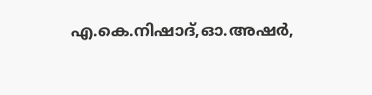എ.കെ.നിഷാദ്,ഓ.അഷർ,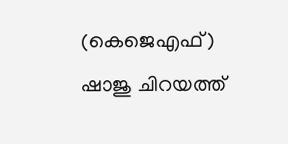(കെജെഎഫ്) ഷാജു ചിറയത്ത്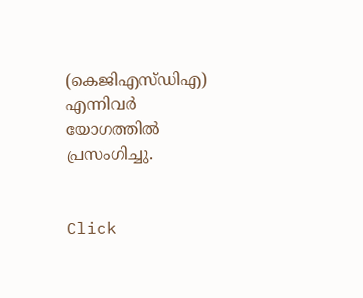(കെജിഎസ്ഡിഎ) എന്നിവർ യോഗത്തിൽ പ്രസംഗിച്ചു.


Click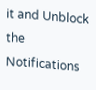it and Unblock the Notifications